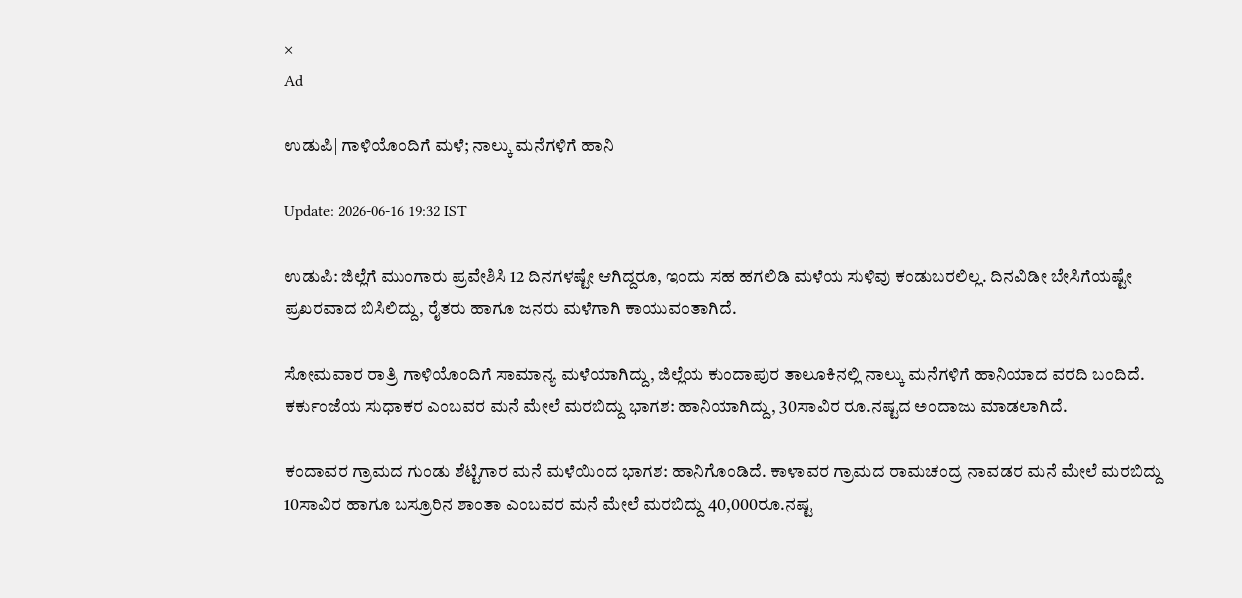×
Ad

ಉಡುಪಿ| ಗಾಳಿಯೊಂದಿಗೆ ಮಳೆ; ನಾಲ್ಕು ಮನೆಗಳಿಗೆ ಹಾನಿ

Update: 2026-06-16 19:32 IST

ಉಡುಪಿ: ಜಿಲ್ಲೆಗೆ ಮುಂಗಾರು ಪ್ರವೇಶಿಸಿ 12 ದಿನಗಳಷ್ಟೇ ಆಗಿದ್ದರೂ, ಇಂದು ಸಹ ಹಗಲಿಡಿ ಮಳೆಯ ಸುಳಿವು ಕಂಡುಬರಲಿಲ್ಲ. ದಿನವಿಡೀ ಬೇಸಿಗೆಯಷ್ಟೇ ಪ್ರಖರವಾದ ಬಿಸಿಲಿದ್ದು, ರೈತರು ಹಾಗೂ ಜನರು ಮಳೆಗಾಗಿ ಕಾಯುವಂತಾಗಿದೆ.

ಸೋಮವಾರ ರಾತ್ರಿ ಗಾಳಿಯೊಂದಿಗೆ ಸಾಮಾನ್ಯ ಮಳೆಯಾಗಿದ್ದು, ಜಿಲ್ಲೆಯ ಕುಂದಾಪುರ ತಾಲೂಕಿನಲ್ಲಿ ನಾಲ್ಕು ಮನೆಗಳಿಗೆ ಹಾನಿಯಾದ ವರದಿ ಬಂದಿದೆ. ಕರ್ಕುಂಜೆಯ ಸುಧಾಕರ ಎಂಬವರ ಮನೆ ಮೇಲೆ ಮರಬಿದ್ದು ಭಾಗಶ: ಹಾನಿಯಾಗಿದ್ದು, 30ಸಾವಿರ ರೂ.ನಷ್ಟದ ಅಂದಾಜು ಮಾಡಲಾಗಿದೆ.

ಕಂದಾವರ ಗ್ರಾಮದ ಗುಂಡು ಶೆಟ್ಟಿಗಾರ ಮನೆ ಮಳೆಯಿಂದ ಭಾಗಶ: ಹಾನಿಗೊಂಡಿದೆ. ಕಾಳಾವರ ಗ್ರಾಮದ ರಾಮಚಂದ್ರ ನಾವಡರ ಮನೆ ಮೇಲೆ ಮರಬಿದ್ದು 10ಸಾವಿರ ಹಾಗೂ ಬಸ್ರೂರಿನ ಶಾಂತಾ ಎಂಬವರ ಮನೆ ಮೇಲೆ ಮರಬಿದ್ದು 40,000ರೂ.ನಷ್ಟ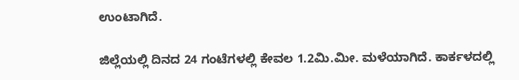ಉಂಟಾಗಿದೆ.

ಜಿಲ್ಲೆಯಲ್ಲಿ ದಿನದ 24 ಗಂಟೆಗಳಲ್ಲಿ ಕೇವಲ 1.2ಮಿ.ಮೀ. ಮಳೆಯಾಗಿದೆ. ಕಾರ್ಕಳದಲ್ಲಿ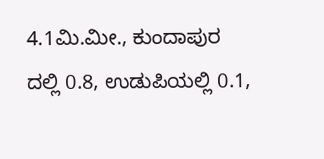4.1ಮಿ.ಮೀ., ಕುಂದಾಪುರ ದಲ್ಲಿ 0.8, ಉಡುಪಿಯಲ್ಲಿ 0.1,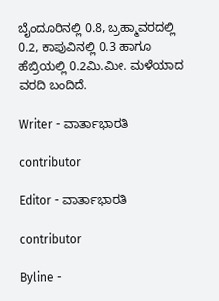ಬೈಂದೂರಿನಲ್ಲಿ 0.8, ಬ್ರಹ್ಮಾವರದಲ್ಲಿ 0.2, ಕಾಪುವಿನಲ್ಲಿ 0.3 ಹಾಗೂ ಹೆಬ್ರಿಯಲ್ಲಿ 0.2ಮಿ.ಮೀ. ಮಳೆಯಾದ ವರದಿ ಬಂದಿದೆ.

Writer - ವಾರ್ತಾಭಾರತಿ

contributor

Editor - ವಾರ್ತಾಭಾರತಿ

contributor

Byline -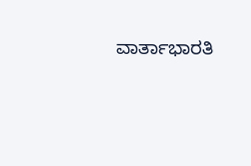ವಾರ್ತಾಭಾರತಿ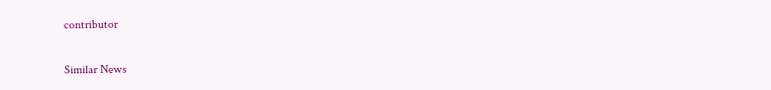contributor

Similar News